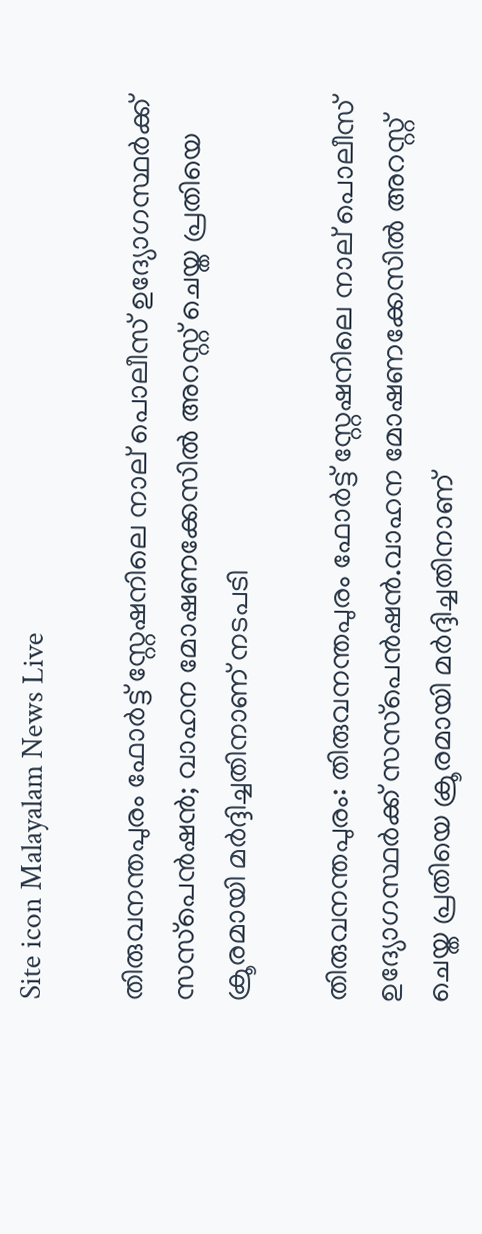Site icon Malayalam News Live

തിരുവനന്തപുരം ഫോർട്ട് സ്റ്റേഷനിലെ നാല് പൊലീസ് ഉദ്യോഗസ്ഥർക്ക് സസ്‌പെൻഷൻ; വാഹന മോഷണക്കേസില്‍ അറസ്റ്റ് ചെയ്ത പ്രതിയെ ക്രൂരമായി മർദ്ദിച്ചതിനാണ് നടപടി

തിരുവനന്തപുരം: തിരുവനന്തപുരം ഫോർട്ട് സ്റ്റേഷനിലെ നാല് പൊലീസ് ഉദ്യോഗസ്ഥർക്ക് സസ്‌പെൻഷൻ.വാഹന മോഷണക്കേസില്‍ അറസ്റ്റ് ചെയ്ത പ്രതിയെ ക്രൂരമായി മർദ്ദിച്ചതിനാണ്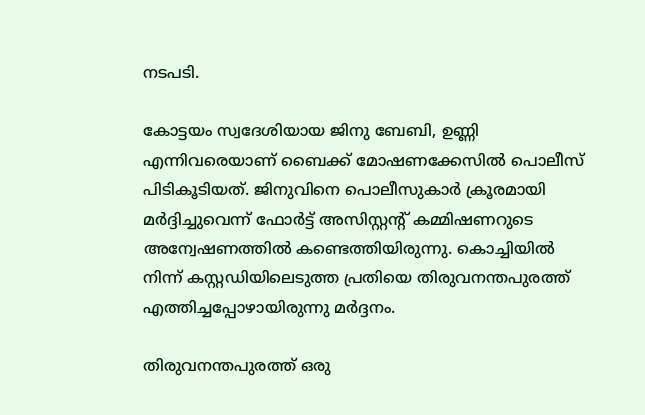നടപടി.

കോട്ടയം സ്വദേശിയായ ജിനു ബേബി, ഉണ്ണി എന്നിവരെയാണ് ബൈക്ക് മോഷണക്കേസില്‍ പൊലീസ് പിടികൂടിയത്. ജിനുവിനെ പൊലീസുകാർ ക്രൂരമായി മർദ്ദിച്ചുവെന്ന് ഫോർട്ട് അസിസ്റ്റന്റ് കമ്മിഷണറുടെ അന്വേഷണത്തില്‍ കണ്ടെത്തിയിരുന്നു. കൊച്ചിയില്‍ നിന്ന് കസ്റ്റഡിയിലെടുത്ത പ്രതിയെ തിരുവനന്തപുരത്ത് എത്തിച്ചപ്പോഴായിരുന്നു മർദ്ദനം.

തിരുവനന്തപുരത്ത് ഒരു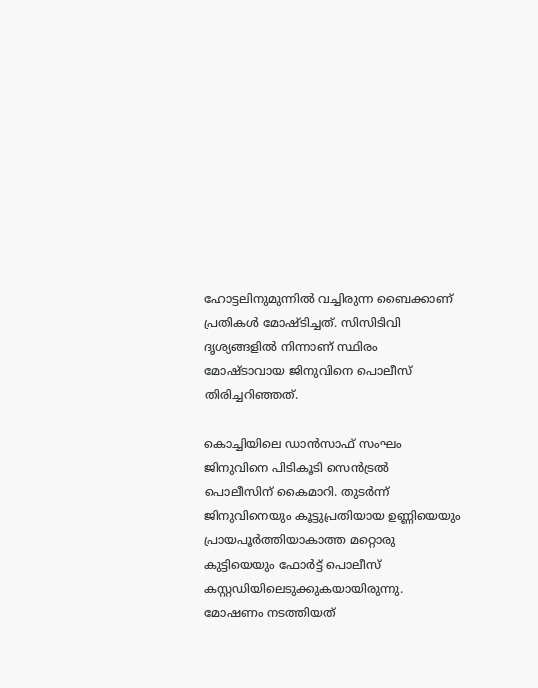ഹോട്ടലിനുമുന്നില്‍ വച്ചിരുന്ന ബൈക്കാണ് പ്രതികള്‍ മോഷ്ടിച്ചത്. സിസിടിവി ദൃശ്യങ്ങളില്‍ നിന്നാണ് സ്ഥിരം മോഷ്ടാവായ ജിനുവിനെ പൊലീസ് തിരിച്ചറിഞ്ഞത്.

കൊച്ചിയിലെ ഡാൻസാഫ് സംഘം ജിനുവിനെ പിടികൂടി സെൻട്രല്‍ പൊലീസിന് കൈമാറി. തുടർന്ന് ജിനുവിനെയും കൂട്ടുപ്രതിയായ ഉണ്ണിയെയും പ്രായപൂർത്തിയാകാത്ത മറ്റൊരു കുട്ടിയെയും ഫോർട്ട് പൊലീസ് കസ്റ്റഡിയിലെടുക്കുകയായിരുന്നു. മോഷണം നടത്തിയത്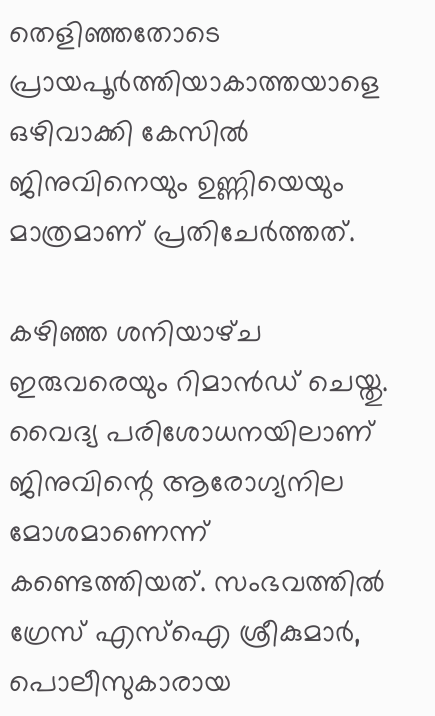തെളിഞ്ഞതോടെ പ്രായപൂർത്തിയാകാത്തയാളെ ഒഴിവാക്കി കേസില്‍ ജിനുവിനെയും ഉണ്ണിയെയും മാത്രമാണ് പ്രതിചേർത്തത്.

കഴിഞ്ഞ ശനിയാഴ്‌ച ഇരുവരെയും റിമാൻഡ് ചെയ്തു. വൈദ്യ പരിശോധനയിലാണ് ജിനുവിന്റെ ആരോഗ്യനില മോശമാണെന്ന് കണ്ടെത്തിയത്. സംഭവത്തിൽ ഗ്രേസ് എസ്‌ഐ ശ്രീകുമാർ, പൊലീസുകാരായ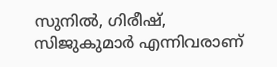സുനില്‍, ഗിരീഷ്, സിജുകുമാർ എന്നിവരാണ്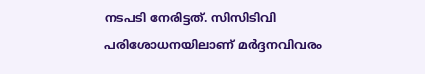നടപടി നേരിട്ടത്. സിസിടിവി പരിശോധനയിലാണ് മർദ്ദനവിവരം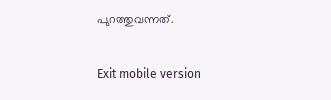പുറത്തുവന്നത്.

Exit mobile version